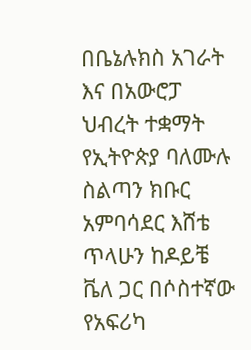በቤኔሉክስ አገራት እና በአውሮፓ ህብረት ተቋማት የኢትዮጵያ ባለሙሉ ስልጣን ክቡር አምባሳደር እሸቴ ጥላሁን ከዶይቼ ቬለ ጋር በሶስተኛው የአፍሪካ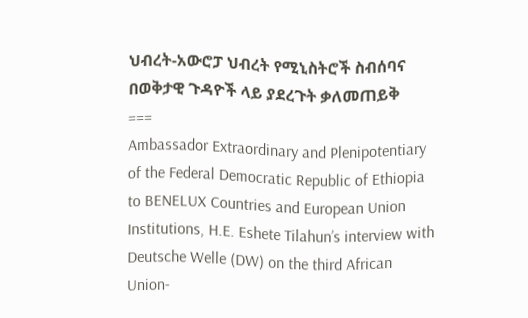ህብረት-አውሮፓ ህብረት የሚኒስትሮች ስብሰባና በወቅታዊ ጉዳዮች ላይ ያደረጉት ቃለመጠይቅ
===
Ambassador Extraordinary and Plenipotentiary of the Federal Democratic Republic of Ethiopia to BENELUX Countries and European Union Institutions, H.E. Eshete Tilahun’s interview with Deutsche Welle (DW) on the third African Union-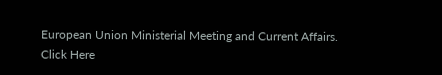European Union Ministerial Meeting and Current Affairs.
Click Here